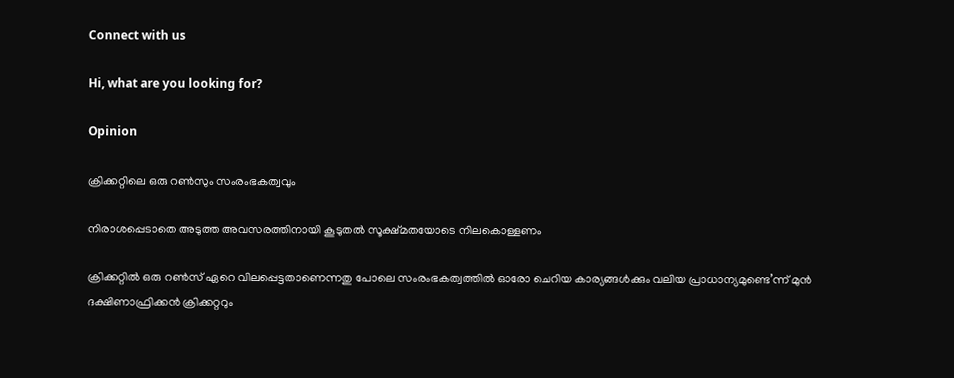Connect with us

Hi, what are you looking for?

Opinion

ക്രിക്കറ്റിലെ ഒരു റണ്‍സും സംരംഭകത്വവും

നിരാശപ്പെടാതെ അടുത്ത അവസരത്തിനായി കൂടുതല്‍ സൂക്ഷ്മതയോടെ നിലകൊള്ളണം

ക്രിക്കറ്റില്‍ ഒരു റണ്‍സ് ഏറെ വിലപ്പെട്ടതാണെന്നതു പോലെ സംരംഭകത്വത്തില്‍ ഓരോ ചെറിയ കാര്യങ്ങള്‍ക്കും വലിയ പ്രാധാന്യമുണ്ടെ’ന്ന് മുന്‍ ദക്ഷിണാഫ്രിക്കന്‍ ക്രിക്കറ്ററും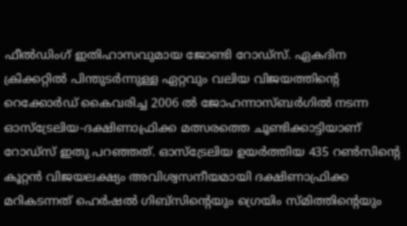ഫീല്‍ഡിംഗ് ഇതിഹാസവുമായ ജോണ്ടി റോഡ്‌സ്. ഏകദിന ക്രിക്കറ്റില്‍ പിന്തുടര്‍ന്നുള്ള ഏറ്റവും വലിയ വിജയത്തിന്റെ റെക്കോര്‍ഡ് കൈവരിച്ച 2006 ല്‍ ജോഹന്നാസ്ബര്‍ഗില്‍ നടന്ന ഓസ്‌ട്രേലിയ-ദക്ഷിണാഫ്രിക്ക മത്സരത്തെ ചൂണ്ടിക്കാട്ടിയാണ് റോഡ്‌സ് ഇതു പറഞ്ഞത്. ഓസ്‌ട്രേലിയ ഉയര്‍ത്തിയ 435 റണ്‍സിന്റെ കൂറ്റന്‍ വിജയലക്ഷ്യം അവിശ്വസനീയമായി ദക്ഷിണാഫ്രിക്ക
മറികടന്നത് ഹെര്‍ഷല്‍ ഗിബ്‌സിന്റെയും ഗ്രെയിം സ്മിത്തിന്റെയും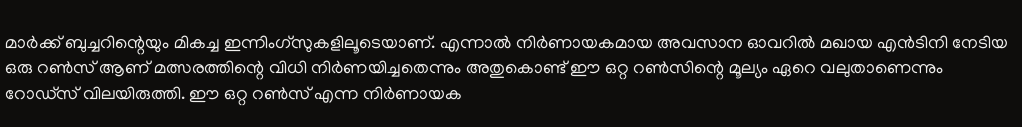മാര്‍ക്ക് ബുച്ചറിന്റെയും മികച്ച ഇന്നിംഗ്‌സുകളിലൂടെയാണ്. എന്നാല്‍ നിര്‍ണായകമായ അവസാന ഓവറില്‍ മഖായ എന്‍ടിനി നേടിയ ഒരു റണ്‍സ് ആണ് മത്സരത്തിന്റെ വിധി നിര്‍ണയിച്ചതെന്നും അതുകൊണ്ട് ഈ ഒറ്റ റണ്‍സിന്റെ മൂല്യം ഏറെ വലുതാണെന്നും റോഡ്‌സ് വിലയിരുത്തി. ഈ ഒറ്റ റണ്‍സ് എന്ന നിര്‍ണായക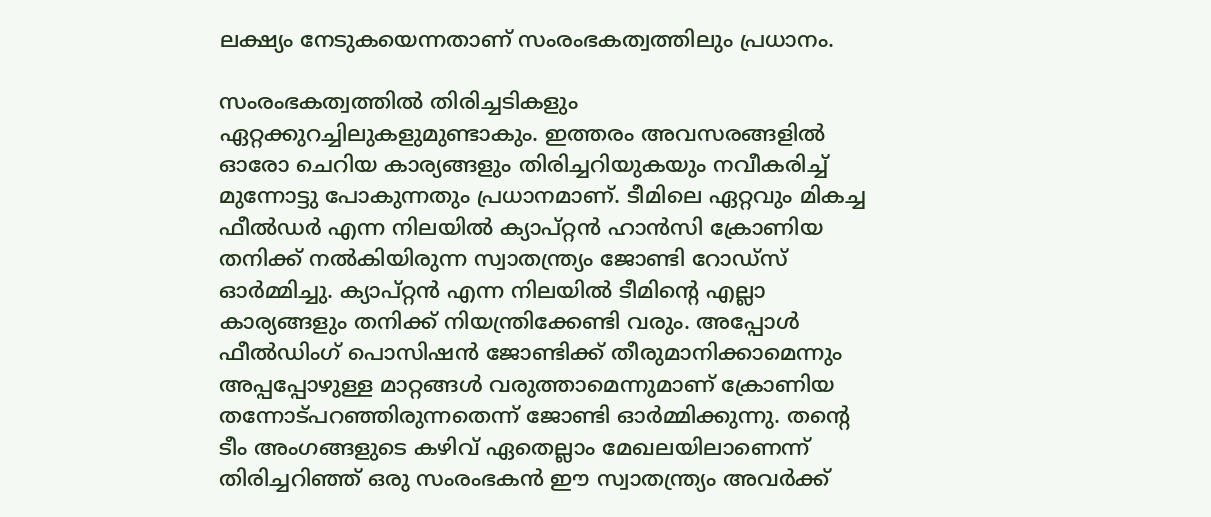ലക്ഷ്യം നേടുകയെന്നതാണ് സംരംഭകത്വത്തിലും പ്രധാനം.

സംരംഭകത്വത്തില്‍ തിരിച്ചടികളും ഏറ്റക്കുറച്ചിലുകളുമുണ്ടാകും. ഇത്തരം അവസരങ്ങളില്‍ ഓരോ ചെറിയ കാര്യങ്ങളും തിരിച്ചറിയുകയും നവീകരിച്ച് മുന്നോട്ടു പോകുന്നതും പ്രധാനമാണ്. ടീമിലെ ഏറ്റവും മികച്ച ഫീല്‍ഡര്‍ എന്ന നിലയില്‍ ക്യാപ്റ്റന്‍ ഹാന്‍സി ക്രോണിയ തനിക്ക് നല്‍കിയിരുന്ന സ്വാതന്ത്ര്യം ജോണ്ടി റോഡ്‌സ് ഓര്‍മ്മിച്ചു. ക്യാപ്റ്റന്‍ എന്ന നിലയില്‍ ടീമിന്റെ എല്ലാ കാര്യങ്ങളും തനിക്ക് നിയന്ത്രിക്കേണ്ടി വരും. അപ്പോള്‍ ഫീല്‍ഡിംഗ് പൊസിഷന്‍ ജോണ്ടിക്ക് തീരുമാനിക്കാമെന്നും അപ്പപ്പോഴുള്ള മാറ്റങ്ങള്‍ വരുത്താമെന്നുമാണ് ക്രോണിയ തന്നോട്പറഞ്ഞിരുന്നതെന്ന് ജോണ്ടി ഓര്‍മ്മിക്കുന്നു. തന്റെ ടീം അംഗങ്ങളുടെ കഴിവ് ഏതെല്ലാം മേഖലയിലാണെന്ന് തിരിച്ചറിഞ്ഞ് ഒരു സംരംഭകന്‍ ഈ സ്വാതന്ത്ര്യം അവര്‍ക്ക്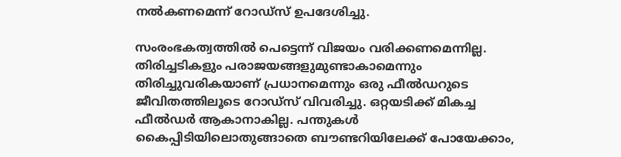നല്‍കണമെന്ന് റോഡ്‌സ് ഉപദേശിച്ചു.

സംരംഭകത്വത്തില്‍ പെട്ടെന്ന് വിജയം വരിക്കണമെന്നില്ല. തിരിച്ചടികളും പരാജയങ്ങളുമുണ്ടാകാമെന്നും തിരിച്ചുവരികയാണ് പ്രധാനമെന്നും ഒരു ഫീല്‍ഡറുടെ ജീവിതത്തിലൂടെ റോഡ്‌സ് വിവരിച്ചു. ഒറ്റയടിക്ക് മികച്ച ഫീല്‍ഡര്‍ ആകാനാകില്ല. പന്തുകള്‍ കൈപ്പിടിയിലൊതുങ്ങാതെ ബൗണ്ടറിയിലേക്ക് പോയേക്കാം,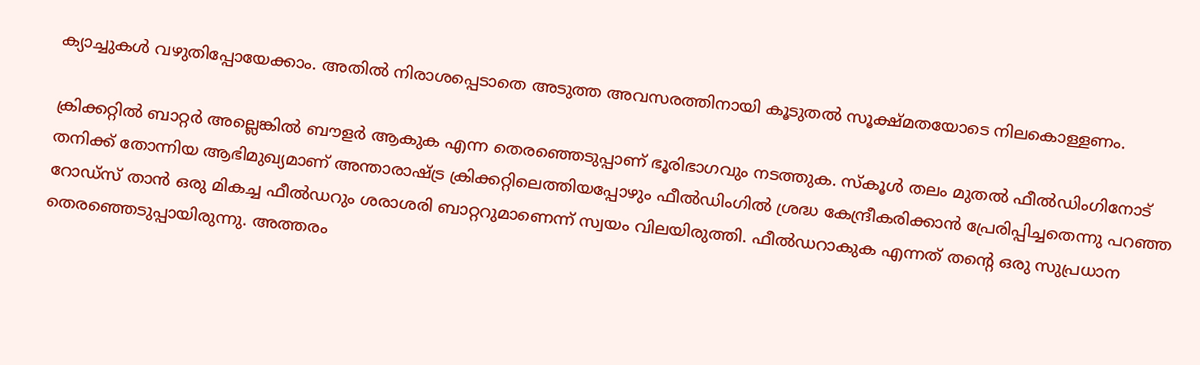ക്യാച്ചുകള്‍ വഴുതിപ്പോയേക്കാം. അതില്‍ നിരാശപ്പെടാതെ അടുത്ത അവസരത്തിനായി കൂടുതല്‍ സൂക്ഷ്മതയോടെ നിലകൊള്ളണം.

ക്രിക്കറ്റില്‍ ബാറ്റര്‍ അല്ലെങ്കില്‍ ബൗളര്‍ ആകുക എന്ന തെരഞ്ഞെടുപ്പാണ് ഭൂരിഭാഗവും നടത്തുക. സ്‌കൂള്‍ തലം മുതല്‍ ഫീല്‍ഡിംഗിനോട് തനിക്ക് തോന്നിയ ആഭിമുഖ്യമാണ് അന്താരാഷ്ട്ര ക്രിക്കറ്റിലെത്തിയപ്പോഴും ഫീല്‍ഡിംഗില്‍ ശ്രദ്ധ കേന്ദ്രീകരിക്കാന്‍ പ്രേരിപ്പിച്ചതെന്നു പറഞ്ഞ റോഡ്‌സ് താന്‍ ഒരു മികച്ച ഫീല്‍ഡറും ശരാശരി ബാറ്ററുമാണെന്ന് സ്വയം വിലയിരുത്തി. ഫീല്‍ഡറാകുക എന്നത് തന്റെ ഒരു സുപ്രധാന തെരഞ്ഞെടുപ്പായിരുന്നു. അത്തരം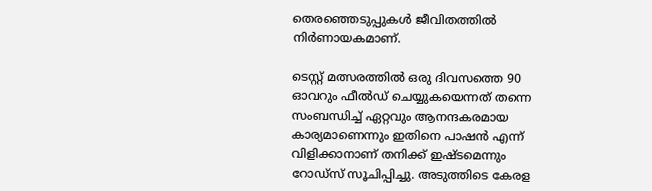തെരഞ്ഞെടുപ്പുകള്‍ ജീവിതത്തില്‍ നിര്‍ണായകമാണ്.

ടെസ്റ്റ് മത്സരത്തില്‍ ഒരു ദിവസത്തെ 90 ഓവറും ഫീല്‍ഡ് ചെയ്യുകയെന്നത് തന്നെ സംബന്ധിച്ച് ഏറ്റവും ആനന്ദകരമായ കാര്യമാണെന്നും ഇതിനെ പാഷന്‍ എന്ന് വിളിക്കാനാണ് തനിക്ക് ഇഷ്ടമെന്നും റോഡ്‌സ് സൂചിപ്പിച്ചു. അടുത്തിടെ കേരള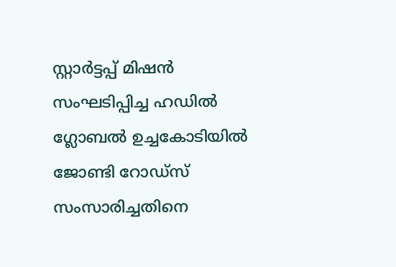സ്റ്റാര്‍ട്ടപ്പ് മിഷന്‍ സംഘടിപ്പിച്ച ഹഡില്‍ ഗ്ലോബല്‍ ഉച്ചകോടിയില്‍ ജോണ്ടി റോഡ്‌സ് സംസാരിച്ചതിനെ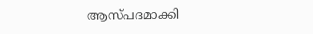ആസ്പദമാക്കി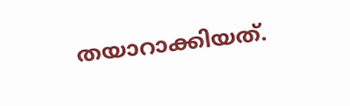തയാറാക്കിയത്.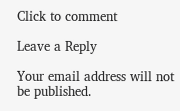Click to comment

Leave a Reply

Your email address will not be published.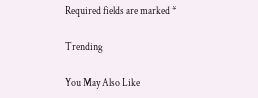Required fields are marked *

Trending

You May Also Like